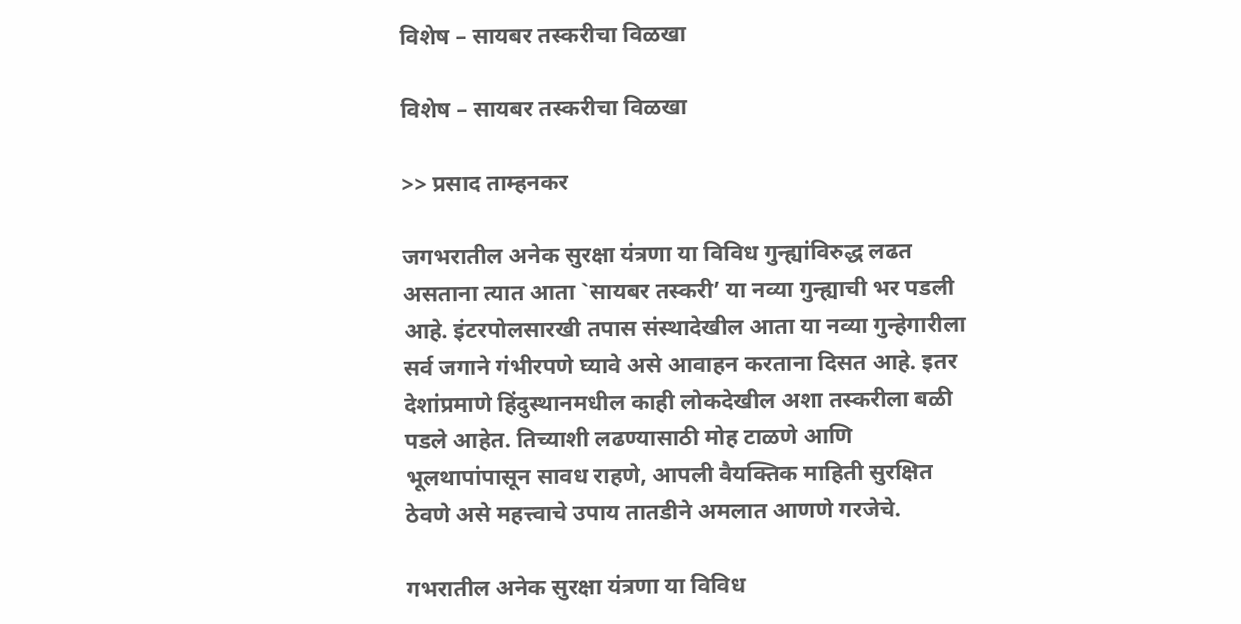विशेष – सायबर तस्करीचा विळखा

विशेष – सायबर तस्करीचा विळखा

>> प्रसाद ताम्हनकर

जगभरातील अनेक सुरक्षा यंत्रणा या विविध गुन्ह्यांविरुद्ध लढत असताना त्यात आता `सायबर तस्करी’ या नव्या गुन्ह्याची भर पडली आहे. इंटरपोलसारखी तपास संस्थादेखील आता या नव्या गुन्हेगारीला सर्व जगाने गंभीरपणे घ्यावे असे आवाहन करताना दिसत आहे. इतर देशांप्रमाणे हिंदुस्थानमधील काही लोकदेखील अशा तस्करीला बळी पडले आहेत. तिच्याशी लढण्यासाठी मोह टाळणे आणि भूलथापांपासून सावध राहणे, आपली वैयक्तिक माहिती सुरक्षित ठेवणे असे महत्त्वाचे उपाय तातडीने अमलात आणणे गरजेचे.

गभरातील अनेक सुरक्षा यंत्रणा या विविध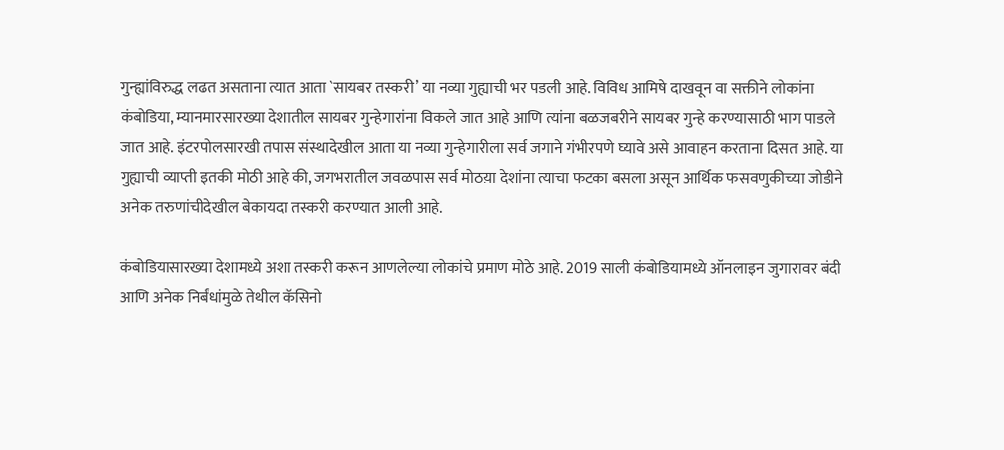गुन्ह्यांविरुद्ध लढत असताना त्यात आता `सायबर तस्करी’ या नव्या गुह्याची भर पडली आहे. विविध आमिषे दाखवून वा सक्तीने लोकांना कंबोडिया, म्यानमारसारख्या देशातील सायबर गुन्हेगारांना विकले जात आहे आणि त्यांना बळजबरीने सायबर गुन्हे करण्यासाठी भाग पाडले जात आहे. इंटरपोलसारखी तपास संस्थादेखील आता या नव्या गुन्हेगारीला सर्व जगाने गंभीरपणे घ्यावे असे आवाहन करताना दिसत आहे. या गुह्याची व्याप्ती इतकी मोठी आहे की, जगभरातील जवळपास सर्व मोठय़ा देशांना त्याचा फटका बसला असून आर्थिक फसवणुकीच्या जोडीने अनेक तरुणांचीदेखील बेकायदा तस्करी करण्यात आली आहे.

कंबोडियासारख्या देशामध्ये अशा तस्करी करून आणलेल्या लोकांचे प्रमाण मोठे आहे. 2019 साली कंबोडियामध्ये ऑनलाइन जुगारावर बंदी आणि अनेक निर्बंधांमुळे तेथील कॅसिनो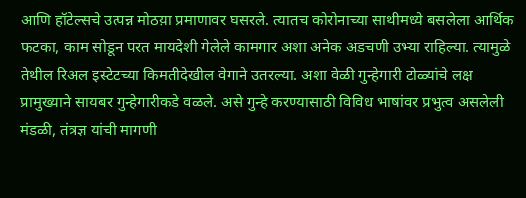आणि हॉटेल्सचे उत्पन्न मोठय़ा प्रमाणावर घसरले. त्यातच कोरोनाच्या साथीमध्ये बसलेला आर्थिक फटका, काम सोडून परत मायदेशी गेलेले कामगार अशा अनेक अडचणी उभ्या राहिल्या. त्यामुळे तेथील रिअल इस्टेटच्या किमतीदेखील वेगाने उतरल्या. अशा वेळी गुन्हेगारी टोळ्यांचे लक्ष प्रामुख्याने सायबर गुन्हेगारीकडे वळले. असे गुन्हे करण्यासाठी विविध भाषांवर प्रभुत्व असलेली मंडळी, तंत्रज्ञ यांची मागणी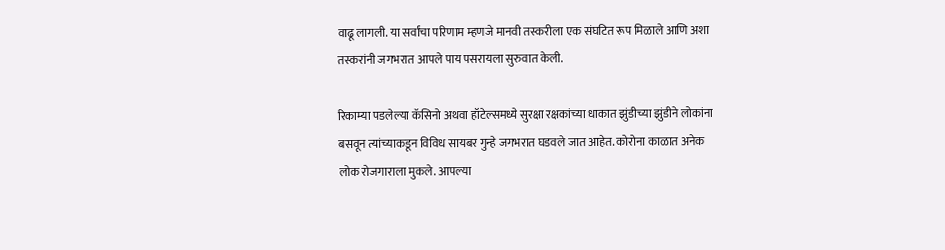वाढू लागली. या सर्वांचा परिणाम म्हणजे मानवी तस्करीला एक संघटित रूप मिळाले आणि अशा तस्करांनी जगभरात आपले पाय पसरायला सुरुवात केली.

रिकाम्या पडलेल्या कॅसिनो अथवा हॉटेल्समध्ये सुरक्षा रक्षकांच्या धाकात झुंडीच्या झुंडीने लोकांना बसवून त्यांच्याकडून विविध सायबर गुन्हे जगभरात घडवले जात आहेत. कोरोना काळात अनेक लोक रोजगाराला मुकले. आपल्या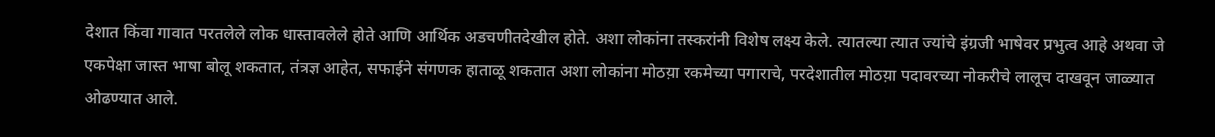देशात किंवा गावात परतलेले लोक धास्तावलेले होते आणि आर्थिक अडचणीतदेखील होते. अशा लोकांना तस्करांनी विशेष लक्ष्य केले. त्यातल्या त्यात ज्यांचे इंग्रजी भाषेवर प्रभुत्व आहे अथवा जे एकपेक्षा जास्त भाषा बोलू शकतात, तंत्रज्ञ आहेत, सफाईने संगणक हाताळू शकतात अशा लोकांना मोठय़ा रकमेच्या पगाराचे, परदेशातील मोठय़ा पदावरच्या नोकरीचे लालूच दाखवून जाळ्यात ओढण्यात आले.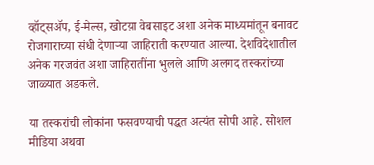व्हॉट्सॲप, ई-मेल्स, खोटय़ा वेबसाइट अशा अनेक माध्यमांतून बनावट रोजगाराच्या संधी देणाऱ्या जाहिराती करण्यात आल्या. देशविदेशातील अनेक गरजवंत अशा जाहिरातींना भुलले आणि अलगद तस्करांच्या जाळ्यात अडकले.

या तस्करांची लोकांना फसवण्याची पद्धत अत्यंत सोपी आहे. सोशल मीडिया अथवा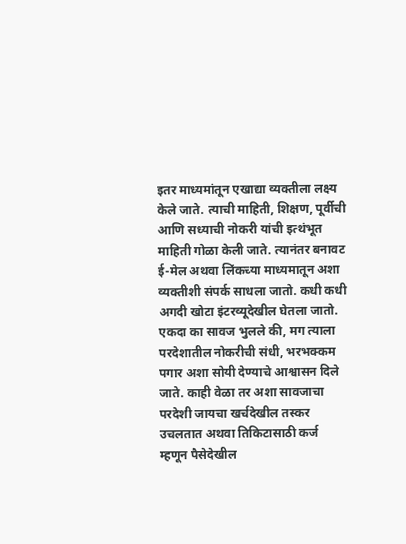इतर माध्यमांतून एखाद्या व्यक्तीला लक्ष्य केले जाते. त्याची माहिती, शिक्षण, पूर्वीची आणि सध्याची नोकरी यांची इत्थंभूत माहिती गोळा केली जाते. त्यानंतर बनावट ई-मेल अथवा लिंकच्या माध्यमातून अशा व्यक्तीशी संपर्क साधला जातो. कधी कधी अगदी खोटा इंटरव्यूदेखील घेतला जातो. एकदा का सावज भुलले की, मग त्याला परदेशातील नोकरीची संधी, भरभक्कम पगार अशा सोयी देण्याचे आश्वासन दिले जाते. काही वेळा तर अशा सावजाचा परदेशी जायचा खर्चदेखील तस्कर उचलतात अथवा तिकिटासाठी कर्ज म्हणून पैसेदेखील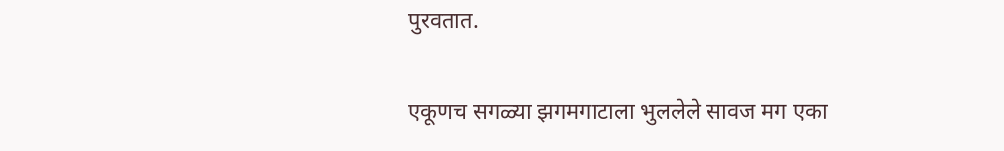पुरवतात.

एकूणच सगळ्या झगमगाटाला भुललेले सावज मग एका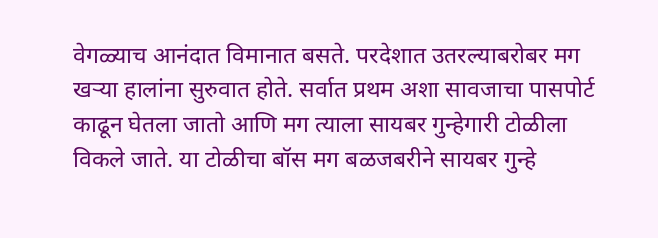वेगळ्याच आनंदात विमानात बसते. परदेशात उतरल्याबरोबर मग खऱ्या हालांना सुरुवात होते. सर्वात प्रथम अशा सावजाचा पासपोर्ट काढून घेतला जातो आणि मग त्याला सायबर गुन्हेगारी टोळीला विकले जाते. या टोळीचा बॉस मग बळजबरीने सायबर गुन्हे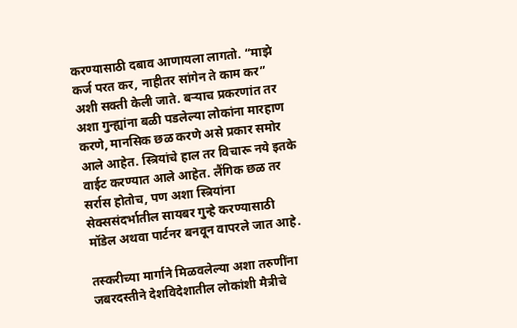करण्यासाठी दबाव आणायला लागतो. “माझे कर्ज परत कर, नाहीतर सांगेन ते काम कर” अशी सक्ती केली जाते. बऱ्याच प्रकरणांत तर अशा गुन्ह्यांना बळी पडलेल्या लोकांना मारहाण करणे, मानसिक छळ करणे असे प्रकार समोर आले आहेत. स्त्रियांचे हाल तर विचारू नये इतके वाईट करण्यात आले आहेत. लैंगिक छळ तर सर्रास होतोच, पण अशा स्त्रियांना सेक्ससंदर्भातील सायबर गुन्हे करण्यासाठी मॉडेल अथवा पार्टनर बनवून वापरले जात आहे.

तस्करीच्या मार्गाने मिळवलेल्या अशा तरुणींना जबरदस्तीने देशविदेशातील लोकांशी मैत्रीचे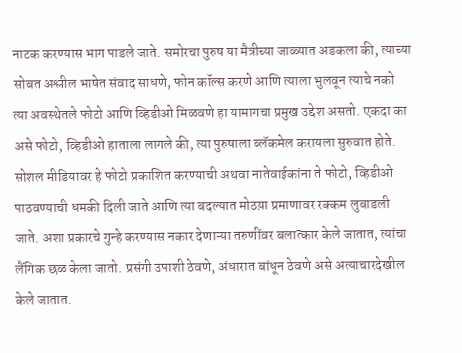नाटक करण्यास भाग पाडले जाते. समोरचा पुरुष या मैत्रीच्या जाळ्यात अडकला की, त्याच्या सोबत अश्लील भाषेत संवाद साधणे, फोन कॉल्स करणे आणि त्याला भुलवून त्याचे नको त्या अवस्थेतले फोटो आणि व्हिडीओ मिळवणे हा यामागचा प्रमुख उद्देश असतो. एकदा का असे फोटो, व्हिडीओ हाताला लागले की, त्या पुरुषाला ब्लॅकमेल करायला सुरुवात होते. सोशल मीडियावर हे फोटो प्रकाशित करण्याची अथवा नातेवाईकांना ते फोटो, व्हिडीओ पाठवण्याची धमकी दिली जाते आणि त्या बदल्यात मोठय़ा प्रमाणावर रक्कम लुबाडली जाते. अशा प्रकारचे गुन्हे करण्यास नकार देणाऱ्या तरुणींवर बलात्कार केले जातात, त्यांचा लैंगिक छळ केला जातो. प्रसंगी उपाशी ठेवणे, अंधारात बांधून ठेवणे असे अत्याचारदेखील केले जातात.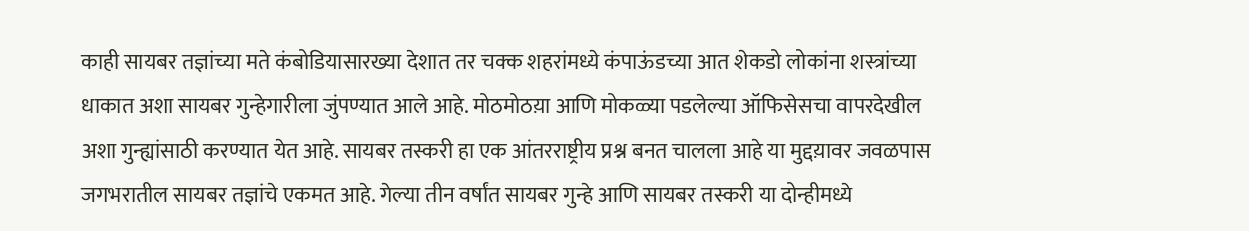काही सायबर तज्ञांच्या मते कंबोडियासारख्या देशात तर चक्क शहरांमध्ये कंपाऊंडच्या आत शेकडो लोकांना शस्त्रांच्या धाकात अशा सायबर गुन्हेगारीला जुंपण्यात आले आहे. मोठमोठय़ा आणि मोकळ्या पडलेल्या ऑफिसेसचा वापरदेखील अशा गुन्ह्यांसाठी करण्यात येत आहे. सायबर तस्करी हा एक आंतरराष्ट्रीय प्रश्न बनत चालला आहे या मुद्दय़ावर जवळपास जगभरातील सायबर तज्ञांचे एकमत आहे. गेल्या तीन वर्षांत सायबर गुन्हे आणि सायबर तस्करी या दोन्हीमध्ये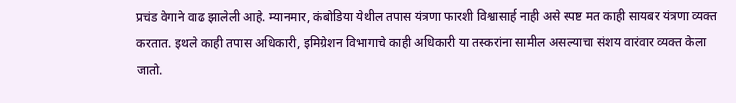प्रचंड वेगाने वाढ झालेली आहे. म्यानमार, कंबोडिया येथील तपास यंत्रणा फारशी विश्वासार्ह नाही असे स्पष्ट मत काही सायबर यंत्रणा व्यक्त करतात. इथले काही तपास अधिकारी, इमिग्रेशन विभागाचे काही अधिकारी या तस्करांना सामील असल्याचा संशय वारंवार व्यक्त केला जातो.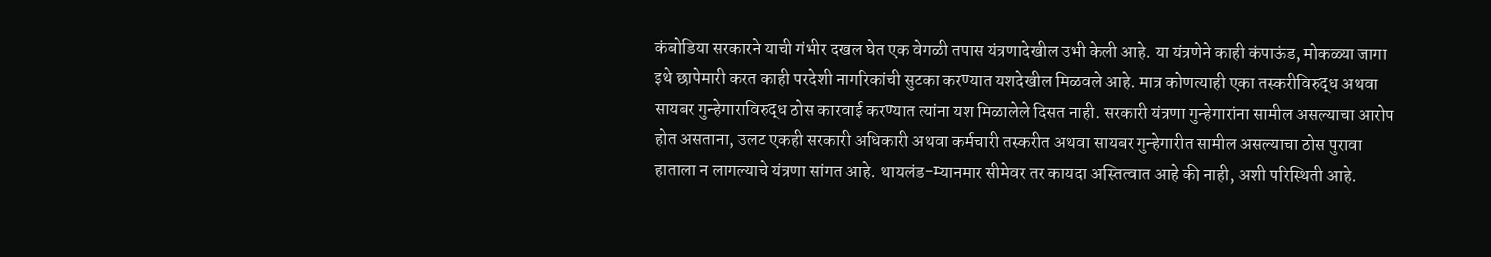कंबोडिया सरकारने याची गंभीर दखल घेत एक वेगळी तपास यंत्रणादेखील उभी केली आहे. या यंत्रणेने काही कंपाऊंड, मोकळ्या जागा इथे छापेमारी करत काही परदेशी नागरिकांची सुटका करण्यात यशदेखील मिळवले आहे. मात्र कोणत्याही एका तस्करीविरुद्ध अथवा सायबर गुन्हेगाराविरुद्ध ठोस कारवाई करण्यात त्यांना यश मिळालेले दिसत नाही. सरकारी यंत्रणा गुन्हेगारांना सामील असल्याचा आरोप होत असताना, उलट एकही सरकारी अधिकारी अथवा कर्मचारी तस्करीत अथवा सायबर गुन्हेगारीत सामील असल्याचा ठोस पुरावा हाताला न लागल्याचे यंत्रणा सांगत आहे. थायलंड-म्यानमार सीमेवर तर कायदा अस्तित्वात आहे की नाही, अशी परिस्थिती आहे.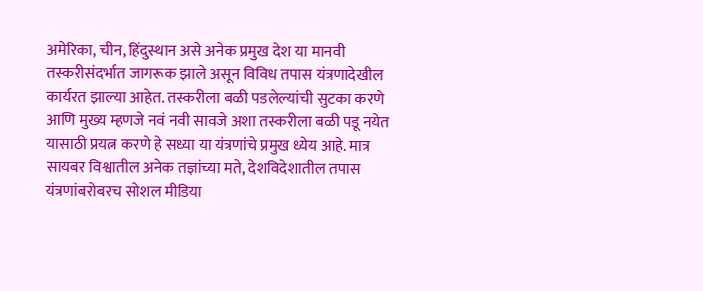अमेरिका, चीन, हिंदुस्थान असे अनेक प्रमुख देश या मानवी तस्करीसंदर्भात जागरूक झाले असून विविध तपास यंत्रणादेखील कार्यरत झाल्या आहेत. तस्करीला बळी पडलेल्यांची सुटका करणे आणि मुख्य म्हणजे नवं नवी सावजे अशा तस्करीला बळी पडू नयेत यासाठी प्रयत्न करणे हे सध्या या यंत्रणांचे प्रमुख ध्येय आहे. मात्र सायबर विश्वातील अनेक तज्ञांच्या मते, देशविदेशातील तपास यंत्रणांबरोबरच सोशल मीडिया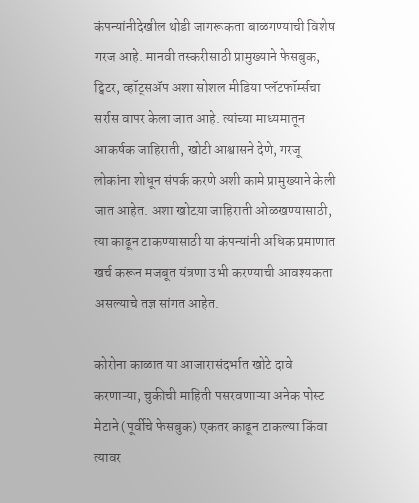कंपन्यांनीदेखील थोडी जागरूकता बाळगण्याची विशेष गरज आहे. मानवी तस्करीसाठी प्रामुख्याने फेसबुक, ट्विटर, व्हॉट्सॲप अशा सोशल मीडिया प्लॅटफॉर्म्सचा सर्रास वापर केला जात आहे. त्यांच्या माध्यमातून आकर्षक जाहिराती, खोटी आश्वासने देणे, गरजू लोकांना शोधून संपर्क करणे अशी कामे प्रामुख्याने केली जात आहेत. अशा खोटय़ा जाहिराती ओळखण्यासाठी, त्या काढून टाकण्यासाठी या कंपन्यांनी अधिक प्रमाणात खर्च करून मजबूत यंत्रणा उभी करण्याची आवश्यकता असल्याचे तज्ञ सांगत आहेत.

कोरोना काळात या आजारासंदर्भात खोटे दावे करणाऱ्या, चुकीची माहिती पसरवणाऱ्या अनेक पोस्ट मेटाने (पूर्वीचे फेसबुक) एकतर काढून टाकल्या किंवा त्यावर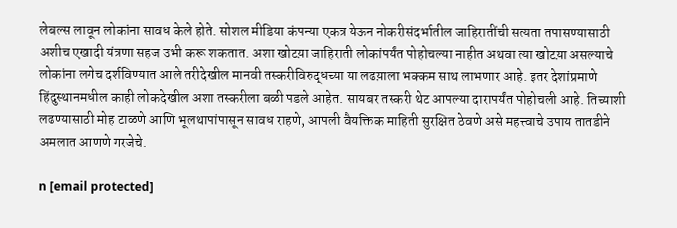लेबल्स लावून लोकांना सावध केले होते. सोशल मीडिया कंपन्या एकत्र येऊन नोकरीसंदर्भातील जाहिरातींची सत्यता तपासण्यासाठी अशीच एखादी यंत्रणा सहज उभी करू शकतात. अशा खोटय़ा जाहिराती लोकांपर्यंत पोहोचल्या नाहीत अथवा त्या खोटय़ा असल्याचे लोकांना लगेच दर्शविण्यात आले तरीदेखील मानवी तस्करीविरुद्धच्या या लढय़ाला भक्कम साथ लाभणार आहे. इतर देशांप्रमाणे हिंदुस्थानमधील काही लोकदेखील अशा तस्करीला बळी पडले आहेत. सायबर तस्करी थेट आपल्या दारापर्यंत पोहोचली आहे. तिच्याशी लढण्यासाठी मोह टाळणे आणि भूलथापांपासून सावध राहणे, आपली वैयक्तिक माहिती सुरक्षित ठेवणे असे महत्त्वाचे उपाय तातडीने अमलात आणणे गरजेचे.

n [email protected]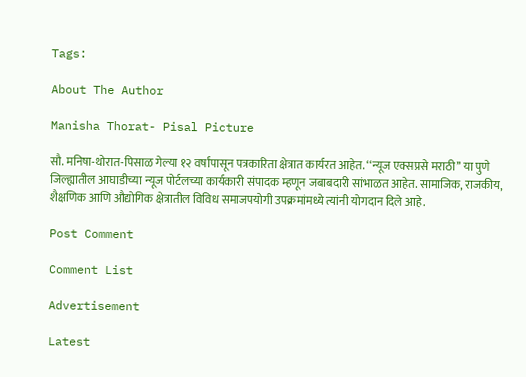Tags:

About The Author

Manisha Thorat- Pisal Picture

सौ. मनिषा-थोरात-पिसाळ गेल्या १२ वर्षांपासून पत्रकारिता क्षेत्रात कार्यरत आहेत. ‘‘न्यूज एक्सप्रसे मराठी’’ या पुणे जिल्ह्यातील आघाडीच्या न्यूज पोर्टलच्या कार्यकारी संपादक म्हणून जबाबदारी सांभाळत आहेत. सामाजिक, राजकीय, शैक्षणिक आणि औद्योगिक क्षेत्रातील विविध समाजपयोगी उपक्रमांमध्ये त्यांनी योगदान दिले आहे.

Post Comment

Comment List

Advertisement

Latest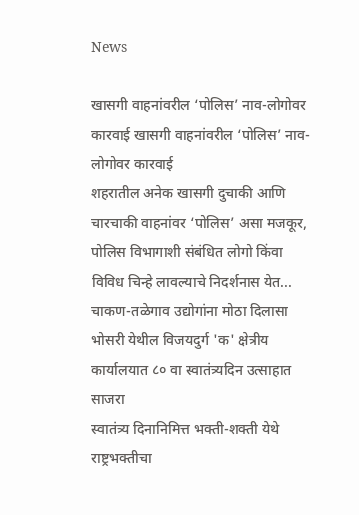News

खासगी वाहनांवरील ‘पोलिस’ नाव-लोगोवर कारवाई खासगी वाहनांवरील ‘पोलिस’ नाव-लोगोवर कारवाई
शहरातील अनेक खासगी दुचाकी आणि चारचाकी वाहनांवर ‘पोलिस’ असा मजकूर, पोलिस विभागाशी संबंधित लोगो किंवा विविध चिन्हे लावल्याचे निदर्शनास येत...
चाकण-तळेगाव उद्योगांना मोठा दिलासा
भोसरी येथील विजयदुर्ग 'क' क्षेत्रीय कार्यालयात ८० वा स्वातंत्र्यदिन उत्साहात साजरा
स्वातंत्र्य दिनानिमित्त भक्ती-शक्ती येथे राष्ट्रभक्तीचा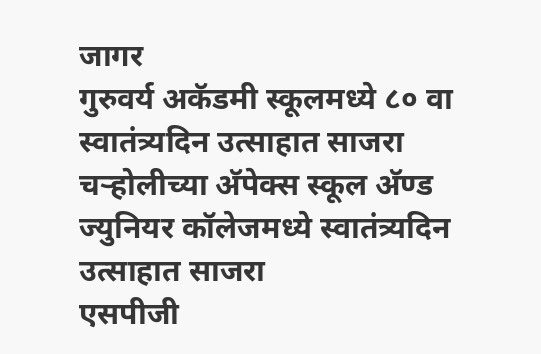जागर
गुरुवर्य अकॅडमी स्कूलमध्ये ८० वा स्वातंत्र्यदिन उत्साहात साजरा
चऱ्होलीच्या अ‍ॅपेक्स स्कूल अ‍ॅण्ड ज्युनियर कॉलेजमध्ये स्वातंत्र्यदिन उत्साहात साजरा
एसपीजी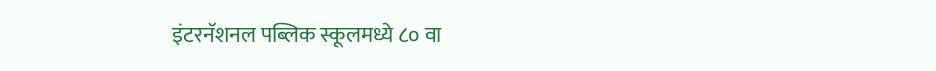इंटरनॅशनल पब्लिक स्कूलमध्ये ८० वा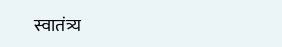स्वातंत्र्य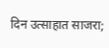दिन उत्साहात साजरा;